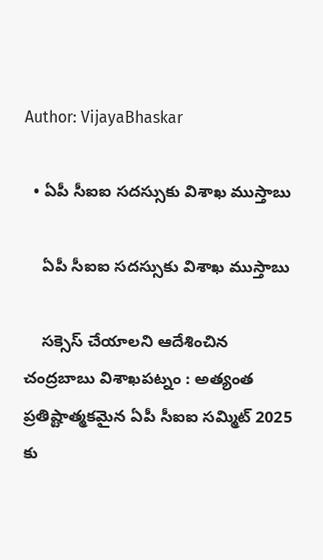Author: VijayaBhaskar

  • ఏపీ సీఐఐ స‌ద‌స్సుకు విశాఖ ముస్తాబు

    ఏపీ సీఐఐ స‌ద‌స్సుకు విశాఖ ముస్తాబు

    స‌క్సెస్ చేయాల‌ని ఆదేశించిన చంద్ర‌బాబు విశాఖ‌ప‌ట్నం : అత్యంత ప్ర‌తిష్టాత్మ‌క‌మైన ఏపీ సీఐఐ స‌మ్మిట్ 2025 కు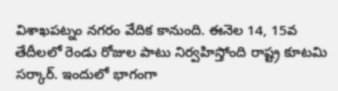విశాఖ‌ప‌ట్నం న‌గ‌రం వేదిక కానుంది. ఈనెల 14, 15వ తేదీల‌లో రెండు రోజుల పాటు నిర్వ‌హిస్తోంది రాష్ట్ర కూట‌మి స‌ర్కార్. ఇందులో భాగంగా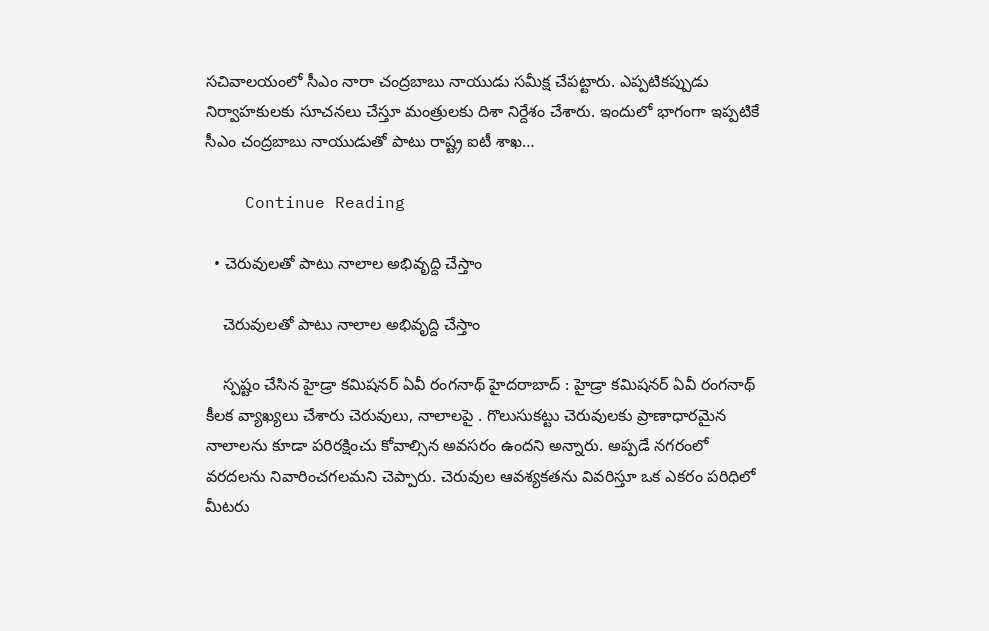స‌చివాల‌యంలో సీఎం నారా చంద్ర‌బాబు నాయుడు స‌మీక్ష చేప‌ట్టారు. ఎప్ప‌టిక‌ప్పుడు నిర్వాహ‌కుల‌కు సూచ‌న‌లు చేస్తూ మంత్రుల‌కు దిశా నిర్దేశం చేశారు. ఇందులో భాగంగా ఇప్ప‌టికే సీఎం చంద్రబాబు నాయుడుతో పాటు రాష్ట్ర ఐటీ శాఖ…

    Continue Reading

  • చెరువుల‌తో పాటు నాలాల అభివృద్ది చేస్తాం

    చెరువుల‌తో పాటు నాలాల అభివృద్ది చేస్తాం

    స్ప‌ష్టం చేసిన హైడ్రా క‌మిష‌న‌ర్ ఏవీ రంగ‌నాథ్ హైద‌రాబాద్ : హైడ్రా క‌మిష‌న‌ర్ ఏవీ రంగ‌నాథ్ కీల‌క వ్యాఖ్య‌లు చేశారు చెరువులు, నాలాల‌పై . గొలుసుక‌ట్టు చెరువుల‌కు ప్రాణాధార‌మైన నాలాలను కూడా ప‌రిర‌క్షించు కోవాల్సిన అవ‌స‌రం ఉంద‌ని అన్నారు. అప్ప‌డే న‌గ‌రంలో వ‌ర‌ద‌ల‌ను నివారించ‌గ‌ల‌మ‌ని చెప్పారు. చెరువుల ఆవ‌శ్య‌క‌త‌ను వివ‌రిస్తూ ఒక ఎక‌రం ప‌రిధిలో మీట‌రు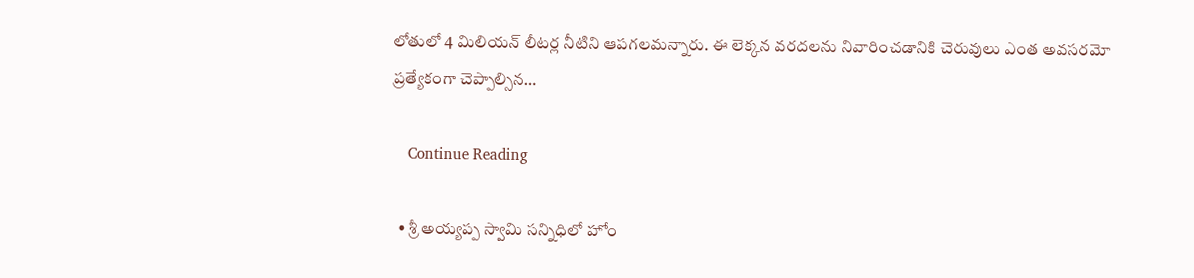లోతులో 4 మిలియ‌న్ లీట‌ర్ల నీటిని ఆప‌గ‌ల‌మ‌న్నారు. ఈ లెక్క‌న వ‌ర‌ద‌ల‌ను నివారించ‌డానికి చెరువులు ఎంత అవ‌స‌ర‌మో ప్ర‌త్యేకంగా చెప్పాల్సిన…

    Continue Reading

  • శ్రీ అయ్య‌ప్ప స్వామి స‌న్నిధిలో హోం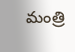మంత్రి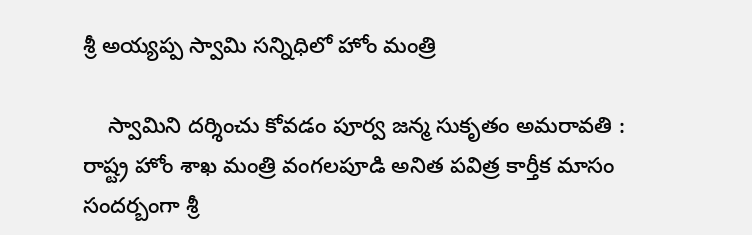శ్రీ అయ్య‌ప్ప స్వామి స‌న్నిధిలో హోం మంత్రి

    స్వామిని ద‌ర్శించు కోవ‌డం పూర్వ జ‌న్మ సుకృతం అమ‌రావ‌తి : రాష్ట్ర హోం శాఖ మంత్రి వంగ‌ల‌పూడి అనిత పవిత్ర కార్తీక మాసం సంద‌ర్బంగా శ్రీ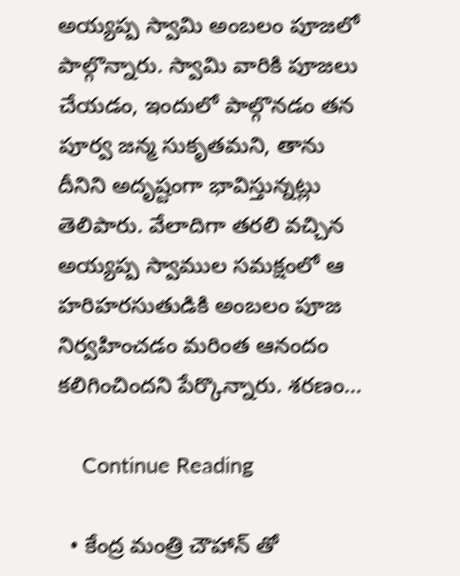అయ్యప్ప స్వామి అంబలం పూజలో పాల్గొన్నారు. స్వామి వారికి పూజ‌లు చేయ‌డం, ఇందులో పాల్గొన‌డం త‌న పూర్వ జ‌న్మ సుకృత‌మ‌ని, తాను దీనిని అదృష్టంగా భావిస్తున్న‌ట్లు తెలిపారు. వేలాదిగా తరలి వచ్చిన అయ్యప్ప స్వాముల సమక్షంలో ఆ హరిహరసుతుడికి అంబలం పూజ నిర్వహించడం మ‌రింత ఆనందం క‌లిగించింద‌ని పేర్కొన్నారు. శరణం…

    Continue Reading

  • కేంద్ర మంత్రి చౌహాన్ తో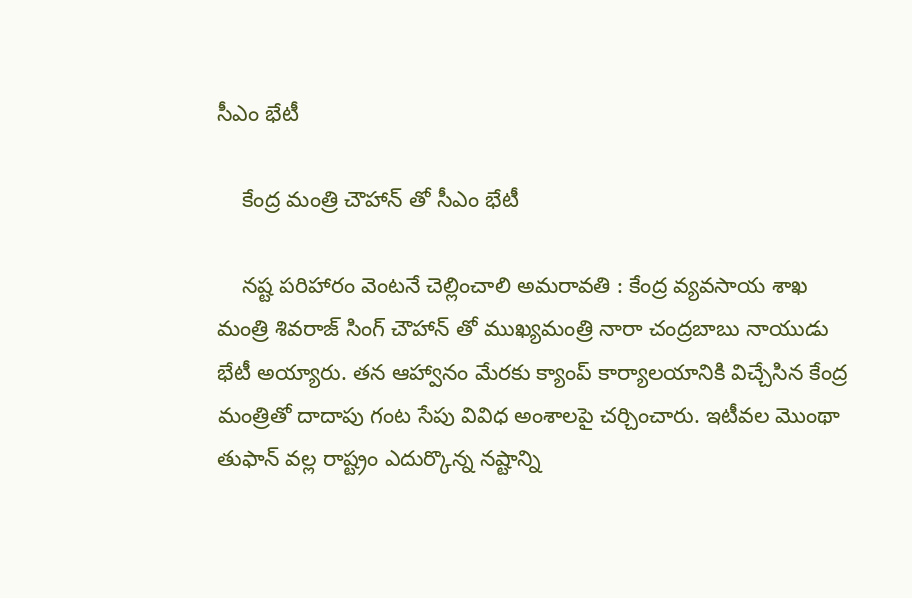సీఎం భేటీ

    కేంద్ర మంత్రి చౌహాన్ తో సీఎం భేటీ

    న‌ష్ట ప‌రిహారం వెంట‌నే చెల్లించాలి అమ‌రావ‌తి : కేంద్ర వ్యవసాయ శాఖ మంత్రి శివరాజ్ సింగ్ చౌహాన్ తో ముఖ్యమంత్రి నారా చంద్రబాబు నాయుడు భేటీ అయ్యారు. తన ఆహ్వానం మేరకు క్యాంప్ కార్యాలయానికి విచ్చేసిన కేంద్ర మంత్రితో దాదాపు గంట సేపు వివిధ అంశాలపై చర్చించారు. ఇటీవల మొంథా తుఫాన్ వల్ల రాష్ట్రం ఎదుర్కొన్న నష్టాన్ని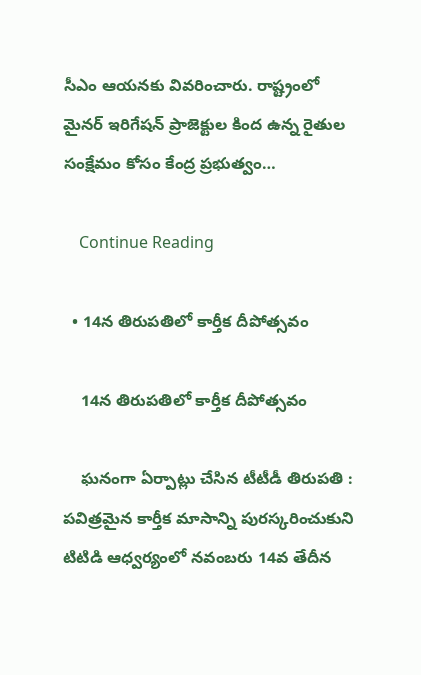సీఎం ఆయనకు వివరించారు. రాష్ట్రంలో మైనర్ ఇరిగేషన్ ప్రాజెక్టుల కింద ఉన్న రైతుల సంక్షేమం కోసం కేంద్ర ప్రభుత్వం…

    Continue Reading

  • 14న తిరుపతిలో కార్తీక దీపోత్సవం

    14న తిరుపతిలో కార్తీక దీపోత్సవం

    ఘ‌నంగా ఏర్పాట్లు చేసిన టీటీడీ తిరుపతి : పవిత్రమైన కార్తీక మాసాన్ని పురస్కరించుకుని టిటిడి ఆధ్వర్యంలో నవంబరు 14వ తేదీన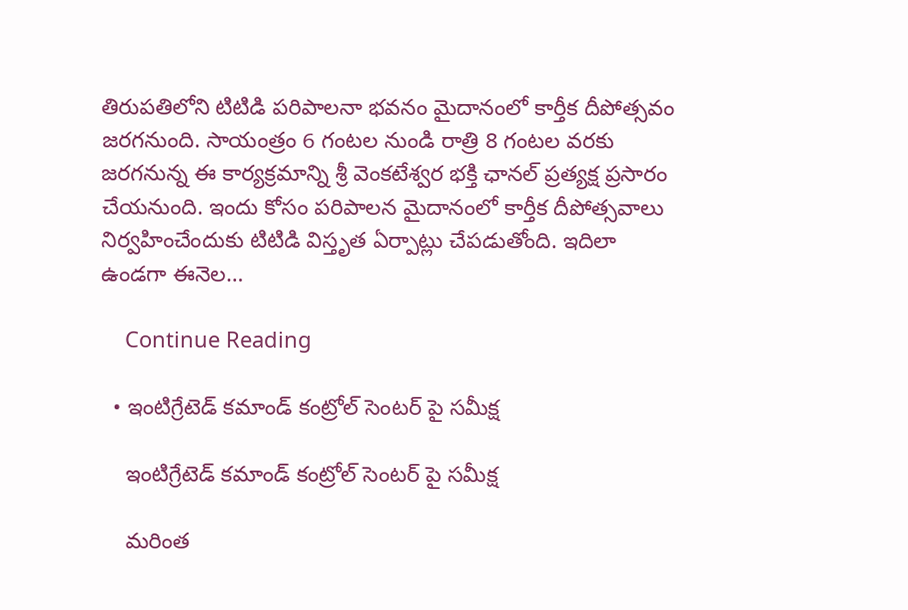తిరుపతిలోని టిటిడి పరిపాలనా భవనం మైదానంలో కార్తీక దీపోత్సవం జరగనుంది. సాయంత్రం 6 గంటల నుండి రాత్రి 8 గంటల వరకు జరగనున్న ఈ కార్యక్రమాన్ని శ్రీ వెంకటేశ్వర భక్తి ఛానల్ ప్రత్యక్ష ప్రసారం చేయనుంది. ఇందు కోసం పరిపాలన మైదానంలో కార్తీక దీపోత్సవాలు నిర్వహించేందుకు టిటిడి విస్తృత ఏర్పాట్లు చేపడుతోంది. ఇదిలా ఉండ‌గా ఈనెల…

    Continue Reading

  • ఇంటిగ్రేటెడ్ కమాండ్ కంట్రోల్ సెంటర్ పై స‌మీక్ష‌

    ఇంటిగ్రేటెడ్ కమాండ్ కంట్రోల్ సెంటర్ పై స‌మీక్ష‌

    మ‌రింత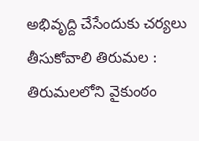అభివృద్ది చేసేందుకు చ‌ర్య‌లు తీసుకోవాలి తిరుమల : తిరుమలలోని వైకుంఠం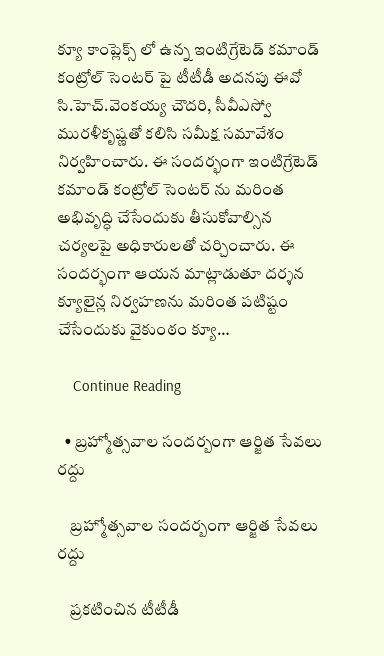క్యూ కాంప్లెక్స్ లో ఉన్న ఇంటిగ్రేటెడ్ కమాండ్ కంట్రోల్ సెంటర్ పై టీటీడీ అదనపు ఈవో సి.హెచ్.వెంకయ్య చౌదరి, సీవీఎస్వో మురళీకృష్ణతో కలిసి సమీక్ష సమావేశం నిర్వహించారు. ఈ సందర్భంగా ఇంటిగ్రేటెడ్ కమాండ్ కంట్రోల్ సెంటర్ ను మరింత అభివృద్ధి చేసేందుకు తీసుకోవాల్సిన చర్యలపై అధికారులతో చర్చించారు. ఈ సందర్భంగా ఆయన మాట్లాడుతూ దర్శన క్యూలైన్ల నిర్వహణను మరింత పటిష్టం చేసేందుకు వైకుంఠం క్యూ…

    Continue Reading

  • బ్ర‌హ్మోత్స‌వాల సంద‌ర్బంగా ఆర్జిత సేవ‌లు ర‌ద్దు

    బ్ర‌హ్మోత్స‌వాల సంద‌ర్బంగా ఆర్జిత సేవ‌లు ర‌ద్దు

    ప్ర‌క‌టించిన టీటీడీ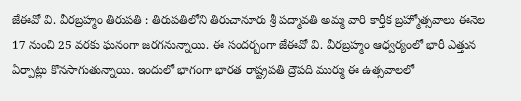జేఈవో వి. వీర‌బ్రహ్మం తిరుప‌తి : తిరుప‌తిలోని తిరుచానూరు శ్రీ ప‌ద్మావ‌తి అమ్మ వారి కార్తీక బ్రహ్మోత్స‌వాలు ఈనెల 17 నుంచి 25 వ‌ర‌కు ఘ‌నంగా జ‌ర‌గ‌నున్నాయి. ఈ సంద‌ర్బంగా జేఈవో వి. వీర‌బ్ర‌హ్మం ఆధ్వ‌ర్యంలో భారీ ఎత్తున ఏర్పాట్లు కొన‌సాగుతున్నాయి. ఇందులో భాగంగా భార‌త రాష్ట్ర‌ప‌తి ద్రౌప‌ది ముర్ము ఈ ఉత్స‌వాల‌లో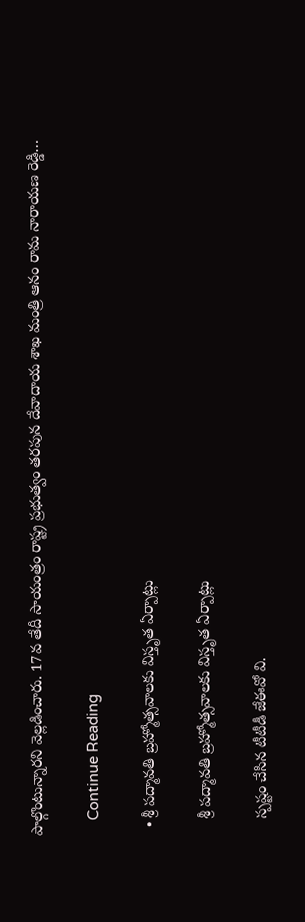పాల్గొంటున్నార‌ని వెల్ల‌డించారు. 17వ తేదీ సాయంత్రం రాష్ట్ర ప్ర‌భుత్వం త‌ర‌పున దేవాదాయ శాఖ మంత్రి ఆనం రామ నారాయ‌ణ రెడ్డి…

    Continue Reading

  • శ్రీ ప‌ద్మావ‌తి బ్ర‌హ్మోత్స‌వాల‌కు విస్తృత ఏర్పాట్లు

    శ్రీ ప‌ద్మావ‌తి బ్ర‌హ్మోత్స‌వాల‌కు విస్తృత ఏర్పాట్లు

    స్ప‌ష్టం చేసిన టీటీడీ జేఈవో వి.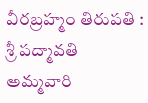వీర‌బ్ర‌హ్మం తిరుప‌తి : శ్రీ ప‌ద్మావ‌తి అమ్మ‌వారి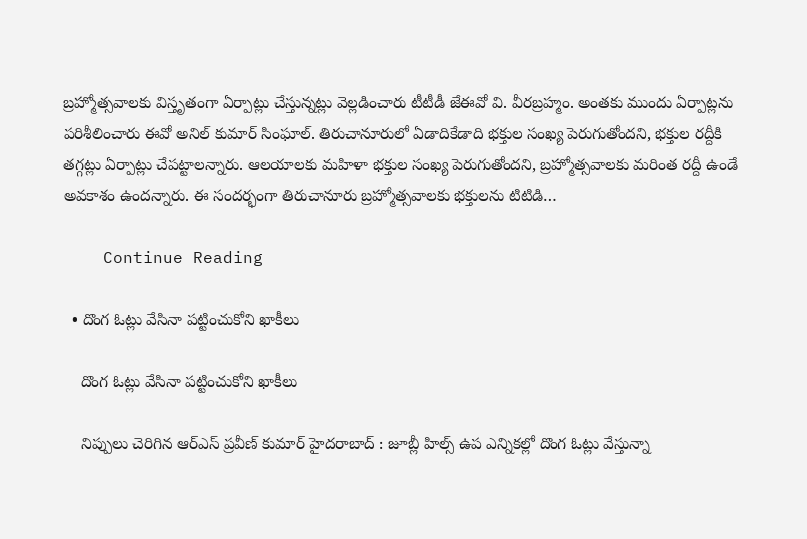బ్ర‌హ్మోత్స‌వాల‌కు విస్తృతంగా ఏర్పాట్లు చేస్తున్న‌ట్లు వెల్ల‌డించారు టీటీడీ జేఈవో వి. వీర‌బ్ర‌హ్మం. అంత‌కు ముందు ఏర్పాట్ల‌ను ప‌రిశీలించారు ఈవో అనిల్ కుమార్ సింఘాల్. తిరుచానూరులో ఏడాదికేడాది భక్తుల సంఖ్య పెరుగుతోందని, భక్తుల రద్దీకి తగ్గట్లు ఏర్పాట్లు చేపట్టాలన్నారు. ఆలయాలకు మహిళా భక్తుల సంఖ్య పెరుగుతోందని, బ్రహ్మోత్సవాలకు మరింత రద్దీ ఉండే అవకాశం ఉందన్నారు. ఈ సందర్భంగా తిరుచానూరు బ్రహ్మోత్సవాలకు భక్తులను టిటిడి…

    Continue Reading

  • దొంగ ఓట్లు వేసినా ప‌ట్టించుకోని ఖాకీలు

    దొంగ ఓట్లు వేసినా ప‌ట్టించుకోని ఖాకీలు

    నిప్పులు చెరిగిన ఆర్ఎస్ ప్ర‌వీణ్ కుమార్ హైద‌రాబాద్ : జూబ్లీ హిల్స్ ఉప ఎన్నిక‌ల్లో దొంగ ఓట్లు వేస్తున్నా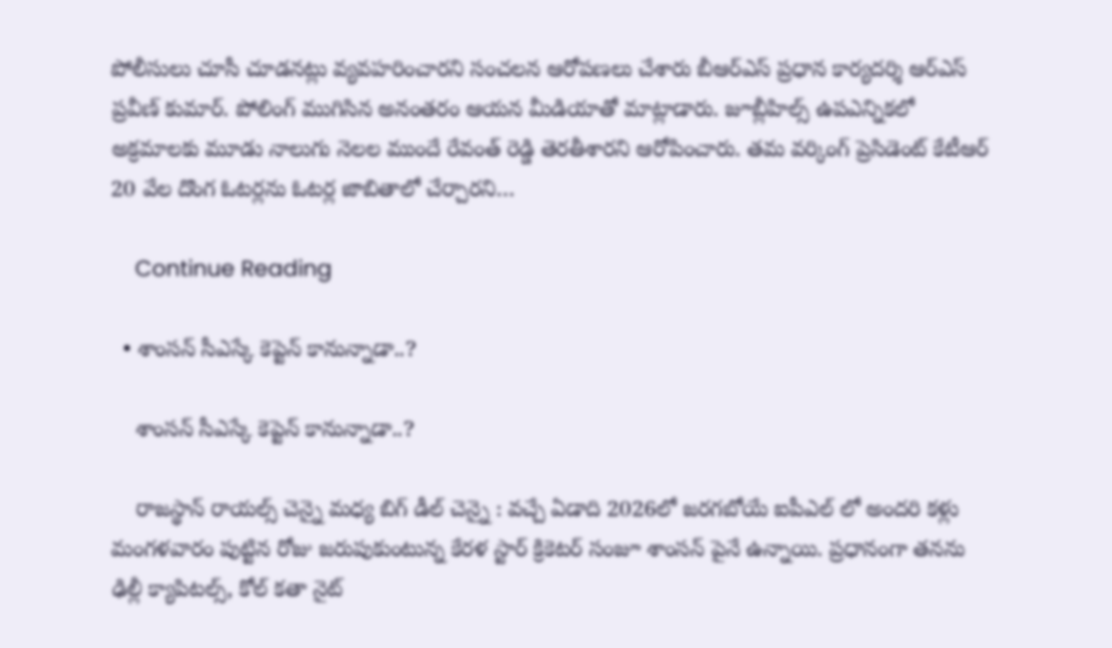పోలీసులు చూసీ చూడ‌న‌ట్లు వ్య‌వ‌హ‌రించార‌ని సంచ‌ల‌న ఆరోప‌ణ‌లు చేశారు బీఆర్ఎస్ ప్ర‌ధాన కార్య‌ద‌ర్శి ఆర్ఎస్ ప్ర‌వీణ్ కుమార్. పోలింగ్ ముగిసిన అనంత‌రం ఆయ‌న మీడియాతో మాట్లాడారు. జూబ్లీహిల్స్ ఉపఎన్నికలో అక్రమాలకు మూడు నాలుగు నెలల ముందే రేవంత్ రెడ్డి తెరతీశారని ఆరోపించారు. త‌మ‌ వర్కింగ్ ప్రెసిడెంట్ కేటీఆర్ 20 వేల దొంగ ఓటర్లను ఓటర్ల జాబితాలో చేర్చారని…

    Continue Reading

  • శాంస‌న్ సీఎస్కే కెప్టెన్ కానున్నాడా..?

    శాంస‌న్ సీఎస్కే కెప్టెన్ కానున్నాడా..?

    రాజ‌స్థాన్ రాయ‌ల్స్ చెన్నై మ‌ధ్య బిగ్ డీల్ చెన్నై : వ‌చ్చే ఏడాది 2026లో జ‌రగ‌బోయే ఐపీఎల్ లో అంద‌రి క‌ళ్లు మంగ‌ళ‌వారం పుట్టిన రోజు జ‌రుపుకుంటున్న కేర‌ళ స్టార్ క్రికెట‌ర్ సంజూ శాంస‌న్ పైనే ఉన్నాయి. ప్ర‌ధానంగా త‌న‌ను ఢిల్లీ క్యాపిట‌ల్స్, కోల్ క‌తా నైట్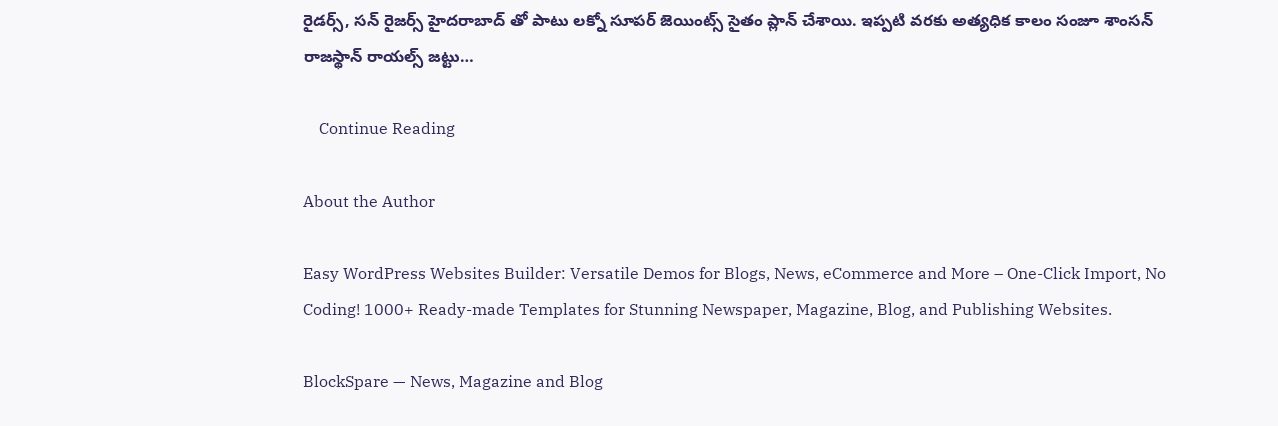రైడ‌ర్స్, స‌న్ రైజ‌ర్స్ హైద‌రాబాద్ తో పాటు లక్నో సూప‌ర్ జెయింట్స్ సైతం ప్లాన్ చేశాయి. ఇప్ప‌టి వ‌ర‌కు అత్య‌ధిక కాలం సంజూ శాంస‌న్ రాజ‌స్థాన్ రాయ‌ల్స్ జ‌ట్టు…

    Continue Reading

About the Author

Easy WordPress Websites Builder: Versatile Demos for Blogs, News, eCommerce and More – One-Click Import, No Coding! 1000+ Ready-made Templates for Stunning Newspaper, Magazine, Blog, and Publishing Websites.

BlockSpare — News, Magazine and Blog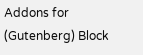Addons for (Gutenberg) Block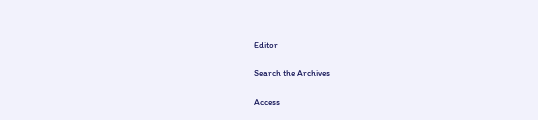Editor

Search the Archives

Access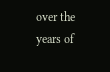over the years of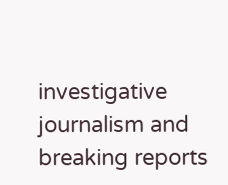investigative journalism and breaking reports